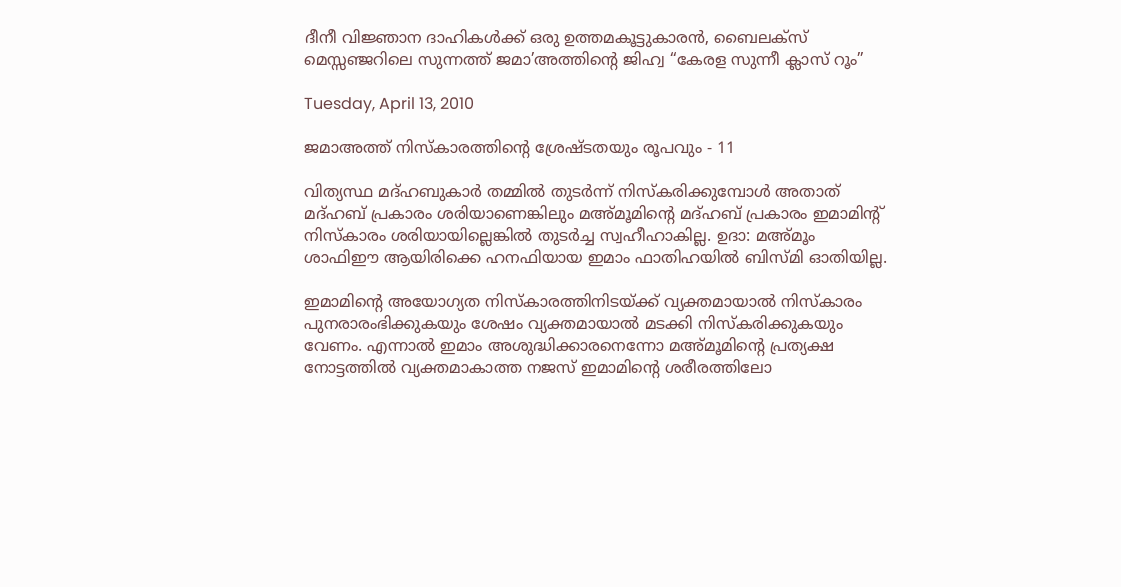ദീനീ വിജ്ഞാന ദാഹികള്‍ക്ക് ഒരു ഉത്തമകൂട്ടുകാരന്‍, ബൈലക്സ് മെസ്സഞ്ജറിലെ സുന്നത്ത് ജമാ’അത്തിന്റെ ജിഹ്വ “കേരള സുന്നീ ക്ലാസ് റൂം”

Tuesday, April 13, 2010

ജമാ‍അത്ത് നിസ്കാരത്തിന്റെ ശ്രേഷ്ടതയും രൂപവും - 11

വിത്യസ്ഥ മദ്‌ഹബുകാര്‍ തമ്മില്‍ തുടര്‍ന്ന് നിസ്കരിക്കുമ്പോള്‍ അതാത് മദ്‌ഹബ് പ്രകാരം ശരിയാണെങ്കിലും മ‌അ്മൂമിന്റെ മദ്‌ഹബ് പ്രകാരം ഇമാമിന്റ് നിസ്കാരം ശരിയായില്ലെങ്കില്‍‍ തുടര്‍ച്ച സ്വഹീഹാകില്ല. ഉദാ: മ‌അ്മൂം ശാഫി‌ഈ ആയിരിക്കെ ഹനഫിയായ ഇമാം ഫാതിഹയില്‍ ബിസ്‌മി ഓതിയില്ല.

ഇമാമിന്റെ അയോഗ്യത നിസ്കാരത്തിനിടയ്ക്ക് വ്യക്തമായാല്‍ നിസ്കാരം പുനരാ‍രംഭിക്കുകയും ശേഷം വ്യക്തമായാല്‍ മടക്കി നിസ്കരിക്കുകയും വേണം. എന്നാല്‍ ഇമാം അശുദ്ധിക്കാരനെന്നോ മ‌അ്മൂമിന്റെ പ്രത്യക്ഷ നോട്ടത്തില്‍ വ്യക്തമാകാത്ത നജസ് ഇമാമിന്റെ ശരീരത്തിലോ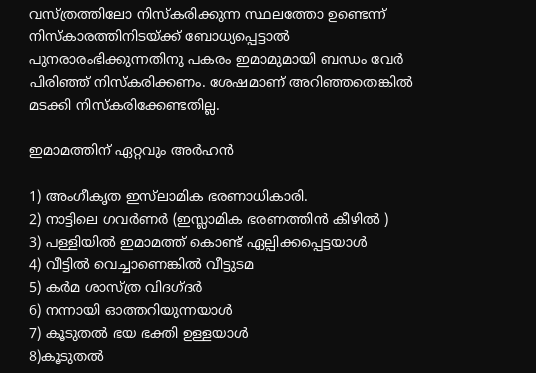വസ്ത്രത്തിലോ നിസ്കരിക്കുന്ന സ്ഥലത്തോ ഉണ്ടെന്ന് നിസ്കാരത്തിനിടയ്ക്ക് ബോധ്യപ്പെട്ടാല്‍ പുനരാ‍രംഭിക്കുന്നതിനു പകരം ഇമാമുമായി ബന്ധം വേര്‍ പിരിഞ്ഞ് നിസ്കരിക്കണം. ശേഷമാണ് അറിഞ്ഞതെങ്കില്‍ മടക്കി നിസ്കരിക്കേണ്ടതില്ല.

ഇമാമത്തിന് ഏറ്റവും അര്‍ഹന്‍

1) അംഗീകൃത ഇസ്‌ലാമിക ഭരണാധികാരി.
2) നാട്ടിലെ ഗവര്‍ണര്‍ (ഇസ്ലാമിക ഭരണത്തിന്‍‍ കീഴില്‍ )
3) പള്ളിയില്‍ ഇമാമത്ത് കൊണ്ട് ഏല്പിക്കപ്പെട്ടയാ‍ള്‍
4) വീട്ടില്‍ വെച്ചാണെങ്കില്‍ വീട്ടുടമ
5) കര്‍മ ശാസ്ത്ര വിദഗ്ദര്‍
6) നന്നായി ഓത്തറിയുന്നയാള്‍
7) കൂടുതല്‍ ഭയ ഭക്തി ഉള്ളയാള്‍
8)കൂടുതല്‍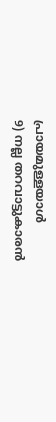പ്രായമുള്ളയാള്‍
9) നല്ല തറവാട്ടുകാരന്‍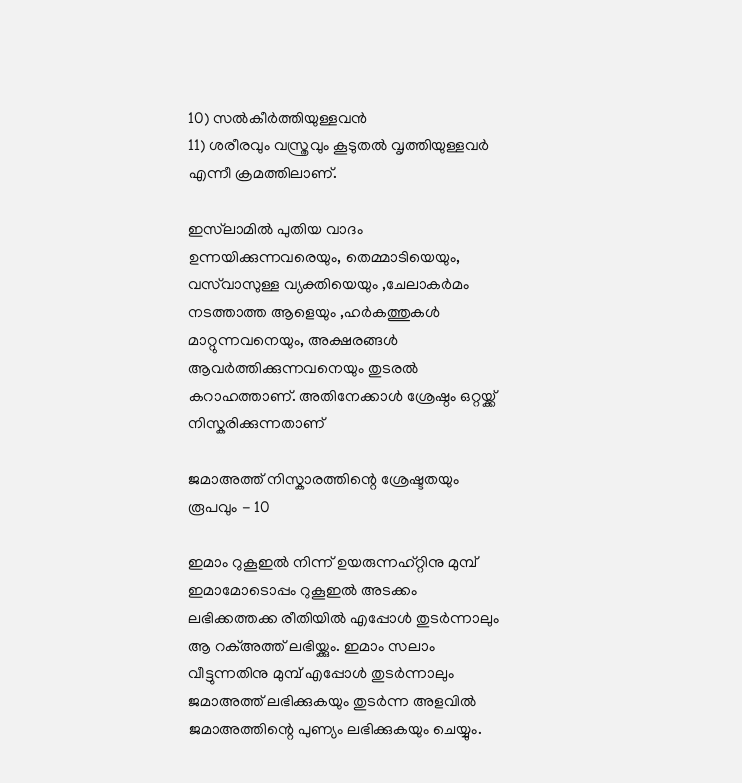10) സല്‍കീര്‍ത്തിയുള്ളവന്‍
11) ശരീരവും വസ്ത്രവും കൂടുതല്‍ വൃത്തിയുള്ളവര്‍ എന്നീ ക്രമത്തിലാണ്.

ഇസ്‌ലാമില്‍ പുതിയ വാദം ഉന്നയിക്കുന്നവരെയും, തെമ്മാടിയെയും, വസ്‌വാസുള്ള വ്യക്തിയെയും ,ചേലാകര്‍മം നടത്താത്ത ആളെയും ,ഹര്‍കത്തുകള്‍ മാറ്റുന്നവനെയും, അക്ഷരങ്ങള്‍ ആവര്‍ത്തിക്കുന്നവനെയും തുടരല്‍ കറാഹത്താണ്. അതിനേക്കാള്‍ ശ്രേഷ്ഠം ഒറ്റയ്ക്ക് നിസ്കരിക്കുന്നതാണ്

ജമാ‍അത്ത് നിസ്കാരത്തിന്റെ ശ്രേഷ്ടതയും രൂപവും - 10

ഇമാം റുകൂഇല്‍ നിന്ന് ഉയരുന്നഹ്റ്റിനു മുമ്പ് ഇമാമോടൊപ്പം റുകൂഇല്‍ അടക്കം ലഭിക്കത്തക്ക രീതിയില്‍ എപ്പോള്‍ തുടര്‍ന്നാലും ആ റക്‌അത്ത് ലഭിയ്ക്കും. ഇമാം സലാം വീട്ടുന്നതിനു മുമ്പ് എപ്പോള്‍ തുടര്‍ന്നാലും ജമാ‍അത്ത് ലഭിക്കുകയും തുടര്‍ന്ന അളവില്‍ ജമാ‌അത്തിന്റെ പുണ്യം ലഭിക്കുകയും ചെയ്യും.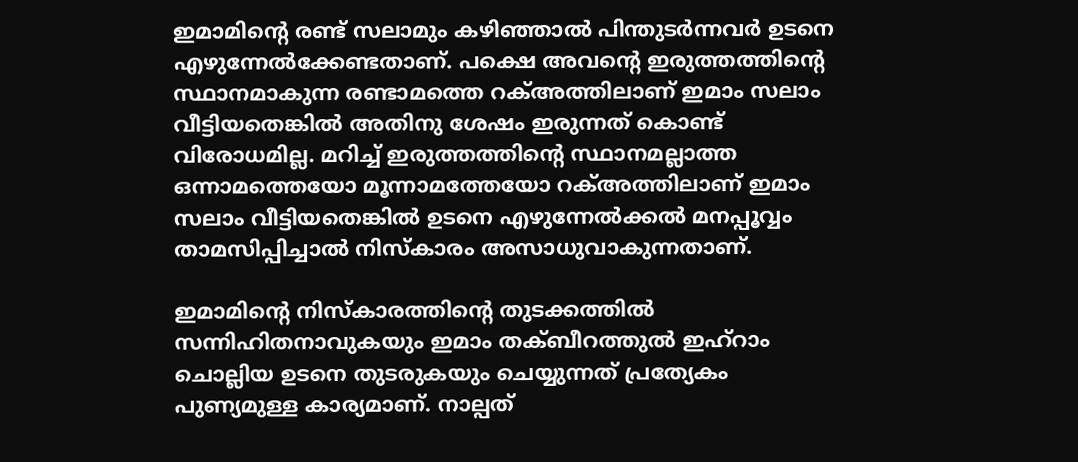ഇമാമിന്റെ രണ്ട് സലാമും കഴിഞ്ഞാല്‍ പിന്തുടര്‍ന്നവര്‍ ഉടനെ എഴുന്നേല്‍ക്കേണ്ടതാണ്. പക്ഷെ അവന്റെ ഇരുത്തത്തിന്റെ സ്ഥാനമാകുന്ന രണ്ടാമത്തെ റക്‌അത്തിലാണ് ഇമാം സലാം വീട്ടിയതെങ്കില്‍ അതിനു ശേഷം ഇരുന്നത് കൊണ്ട് വിരോധമില്ല. മറിച്ച് ഇരുത്തത്തിന്റെ സ്ഥാനമല്ലാത്ത ഒന്നാമത്തെയോ മൂന്നാമത്തേയോ റക്‌അത്തിലാണ് ഇമാം സലാം വീട്ടിയതെങ്കില്‍ ഉടനെ എഴുന്നേല്‍ക്കല്‍ മനപ്പൂവ്വം താമസിപ്പിച്ചാല്‍ നിസ്കാരം അസാധുവാകുന്നതാണ്.

ഇമാമിന്റെ നിസ്കാരത്തിന്റെ തുടക്കത്തില്‍ സന്നിഹിതനാവുകയും ഇമാം തക്‌ബീറത്തുല്‍ ഇഹ്‌റാം ചൊല്ലിയ ഉടനെ തുടരുകയും ചെയ്യുന്നത് പ്രത്യേകം പുണ്യമുള്ള കാര്യമാണ്. നാല്പത്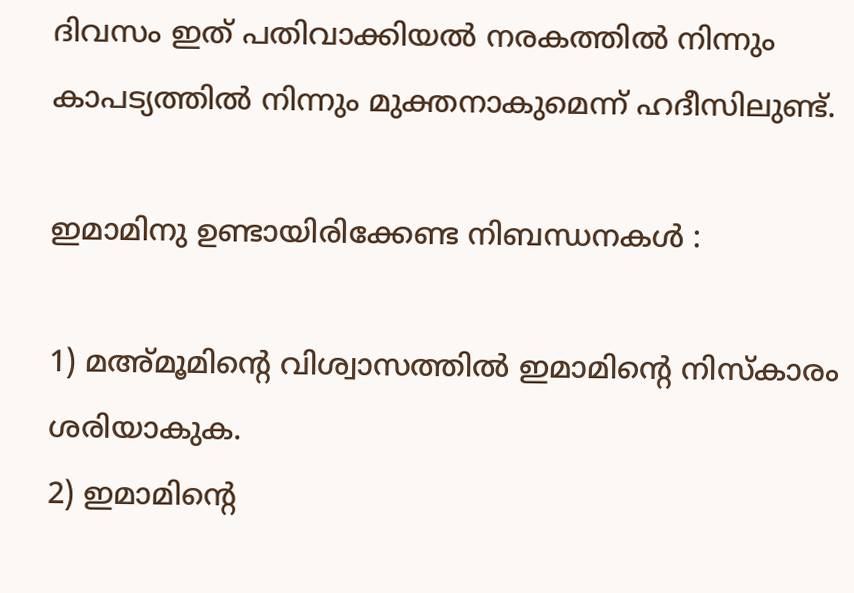ദിവസം ഇത് പതിവാക്കിയല്‍ നരകത്തില്‍ നിന്നും കാപട്യത്തില്‍ നിന്നും മുക്തനാകുമെന്ന് ഹദീസിലുണ്ട്.

ഇമാമിനു ഉണ്ടായിരിക്കേണ്ട നിബന്ധനകള്‍ :

1) മ‌അ്മൂമിന്റെ വിശ്വാസത്തില്‍ ഇമാമിന്റെ നിസ്കാരം ശരിയാകുക.
2) ഇമാമിന്റെ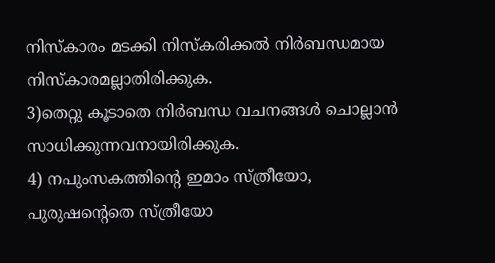നിസ്കാരം മടക്കി നിസ്കരിക്കല്‍ നിര്‍ബന്ധമായ നിസ്കാരമല്ലാതിരിക്കുക.
3)തെറ്റു കൂടാതെ നിര്‍ബന്ധ വചനങ്ങള്‍ ചൊല്ലാന്‍ സാധിക്കുന്നവനായിരിക്കുക.
4) നപുംസകത്തിന്റെ ഇമാം സ്ത്രീ‍യോ, പുരുഷന്റെതെ സ്ത്രീയോ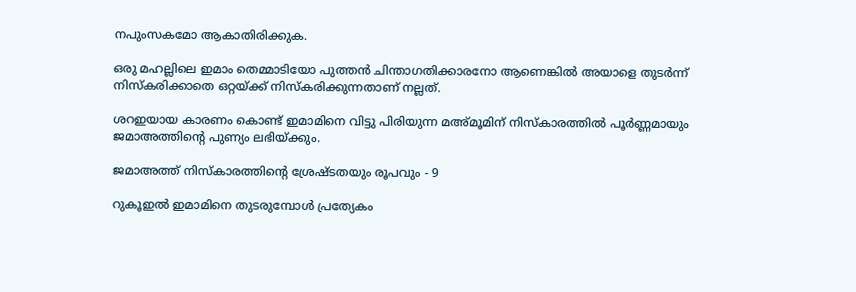നപുംസകമോ ആകാതിരിക്കുക.

ഒരു മഹല്ലിലെ ഇമാം തെമ്മാടിയോ പുത്തന്‍ ചിന്താഗതിക്കാരനോ ആണെങ്കില്‍ അയാളെ തുടര്‍ന്ന് നിസ്കരിക്കാതെ ഒറ്റയ്ക്ക് നിസ്കരിക്കുന്നതാണ് നല്ലത്.

ശറ‌ഇയായ കാരണം കൊണ്ട് ഇമാമിനെ വിട്ടു പിരിയുന്ന മ‌അ്മൂമിന് നിസ്കാരത്തില്‍ പൂര്‍ണ്ണമായും ജമാ‌അത്തിന്റെ പുണ്യം ലഭിയ്ക്കും.

ജമാ‍അത്ത് നിസ്കാരത്തിന്റെ ശ്രേഷ്ടതയും രൂപവും - 9

റുകൂ‌ഇല്‍ ഇമാമിനെ തുടരുമ്പോള്‍ പ്രത്യേകം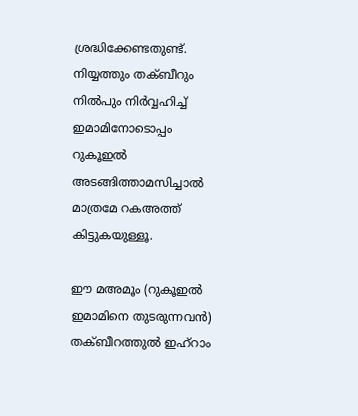ശ്രദ്ധിക്കേണ്ടതുണ്ട്. നിയ്യത്തും തക്‍ബീറും നില്‍‌പും നിര്‍വ്വഹിച്ച് ഇമാമിനോടൊപ്പം റുകൂ‌ഇല്‍ അടങ്ങിത്താമസിച്ചാല്‍ മാത്രമേ റ‌ക‌അത്ത് കിട്ടുകയുള്ളൂ.

ഈ മ‌അമൂം (റുകൂഇല്‍ ഇമാമിനെ തുടരുന്നവന്‍) തക്‍ബീറത്തുല്‍ ഇഹ്‌റാം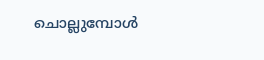ചൊല്ലുമ്പോള്‍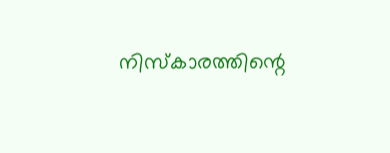നിസ്കാരത്തിന്റെ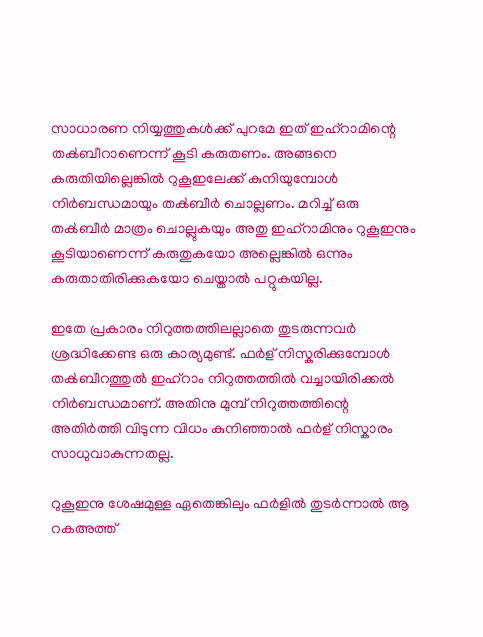സാധാരണ നിയ്യത്തുകള്‍ക്ക് പുറമേ ഇത് ഇഹ്‌റാമിന്റെ തക്‍ബീറാണെന്ന് കൂടി കരുതണം. അങ്ങനെ കരുതിയില്ലെങ്കില്‍ റുകൂഇലേക്ക് കുനിയുമ്പോള്‍ നിര്‍ബന്ധമായും തക്‍ബീര്‍ ചൊല്ലണം. മറിച്ച് ഒരു തക്‍ബീര്‍ മാത്രം ചൊല്ലുകയും അതു ഇഹ്‌റാമിനും റുകൂഇനും കൂടിയാണെന്ന് കരുതുകയോ അല്ലെങ്കില്‍ ഒന്നും കരുതാതിരിക്കുകയോ ചെയ്താല്‍ പറ്റുകയില്ല.

ഇതേ പ്രകാരം നി‌റുത്തത്തിലല്ലാതെ തുടരുന്നവര്‍ ശ്രദ്ധിക്കേണ്ട ഒരു കാര്യമുണ്ട്. ഫര്‍ള് നിസ്കരിക്കുമ്പോള്‍ തക്‍ബീറത്തുല്‍ ഇഹ്‌റാം നിറുത്തത്തില്‍ വച്ചായിരിക്കല്‍ നിര്‍ബന്ധമാണ്. അതിനു മുമ്പ് നിറുത്തത്തിന്റെ അതിര്‍ത്തി വിടുന്ന വിധം കുനിഞ്ഞാല്‍ ഫര്‍ള് നിസ്കാരം സാധുവാകുന്നതല്ല.

റുകൂഇനു ശേഷമുള്ള ഏതെങ്കിലും ഫര്‍ളില്‍ തുടര്‍ന്നാല്‍ ആ റക‌അത്ത്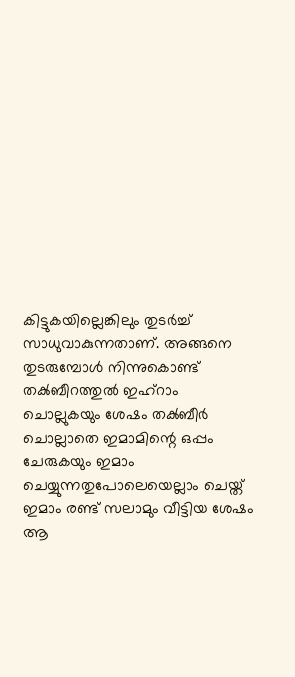കിട്ടുകയില്ലെങ്കിലും തുടര്‍ച്ച് സാധുവാകുന്നതാണ്. അങ്ങനെ തുടരുമ്പോള്‍ നിന്നുകൊണ്ട് തക്‍ബീറത്തുല്‍ ഇഹ്‌റാം ചൊല്ലുകയും ശേഷം തക്‍ബീര്‍ ചൊല്ലാതെ ഇമാമിന്റെ ഒപ്പം ചേരുകയും ഇമാം ചെയ്യുന്നതുപോലെയെല്ലാം ചെയ്ത് ഇമാം രണ്ട് സലാമും വീട്ടിയ ശേഷം ആ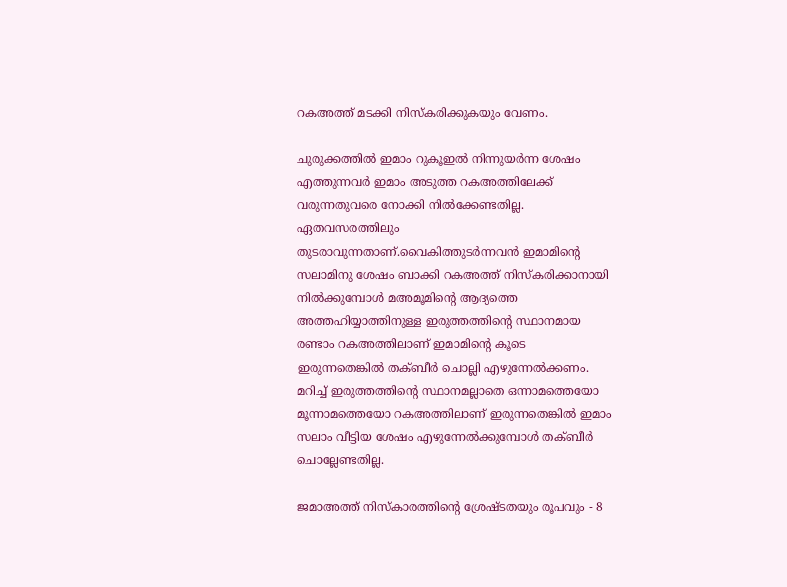റക‌അത്ത് മടക്കി നിസ്കരിക്കുകയും വേണം.

ചുരുക്കത്തില്‍ ഇമാം റുകൂഇല്‍ നിന്നുയര്‍ന്ന ശേഷം എത്തുന്നവര്‍ ഇമാം അടുത്ത റക‌അത്തിലേക്ക് വരുന്നതുവരെ നോക്കി നില്‍ക്കേണ്ടതില്ല. ഏതവസരത്തിലും തുടരാവുന്നതാണ്.വൈകിത്തുടര്‍ന്നവന്‍ ഇമാമിന്റെ സലാമിനു ശേഷം ബാക്കി റ‌ക‌അത്ത് നിസ്കരിക്കാനായി നില്‍ക്കുമ്പോള്‍ മ‌അമൂമിന്റെ ആദ്യത്തെ അത്തഹിയ്യാത്തിനുള്ള ഇരുത്തത്തിന്റെ സ്ഥാനമായ രണ്ടാം റക‌അത്തിലാണ് ഇമാമിന്റെ കൂടെ ഇരുന്നതെങ്കില്‍ തക്‍ബീര്‍ ചൊല്ലി എഴുന്നേല്‍ക്കണം. മറിച്ച് ഇരുത്തത്തിന്റെ സ്ഥാനമല്ലാതെ ഒന്നാമത്തെയോ മൂന്നാമത്തെയോ റക‌അത്തിലാണ് ഇരുന്നതെങ്കില്‍ ഇമാം സലാം വീട്ടിയ ശേഷം എഴുന്നേല്‍ക്കുമ്പോള്‍ തക്‍ബീര്‍ ചൊല്ലേണ്ടതില്ല.

ജമാ‍അത്ത് നിസ്കാരത്തിന്റെ ശ്രേഷ്ടതയും രൂപവും - 8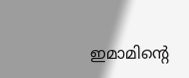ഇമാ‍മിന്റെ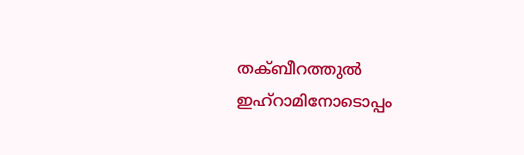തക്‍ബീറത്തുല്‍ ഇഹ്‌റാമിനോടൊപ്പം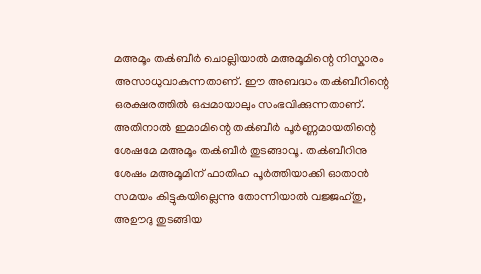മ‌അമൂം തക്‍ബീര്‍ ചൊല്ലിയാല്‍ മ‌അമൂമിന്റെ നിസ്കാരം അസാധുവാകുന്നതാണ്. ഈ അബദ്ധം തക്‍ബീറിന്റെ ഒരക്ഷരത്തില്‍ ഒപ്പമായാലും സം‌ഭവിക്കുന്നതാണ്. അതിനാല്‍ ഇമാമിന്റെ തക്‍ബീര്‍ പൂര്‍ണ്ണമായതിന്റെ ശേഷമേ മ‌അമൂം തക്‍ബീര്‍ തുടങ്ങാവൂ. തക്‍ബീറിനു ശേഷം മ‌അമൂമിന് ഫാതിഹ പൂര്‍ത്തിയാക്കി ഓതാന്‍ സമയം കിട്ടുകയില്ലെന്നു തോന്നിയാല്‍ വജ്ജഹ്‌തു, അ‌ഊദു തുടങ്ങിയ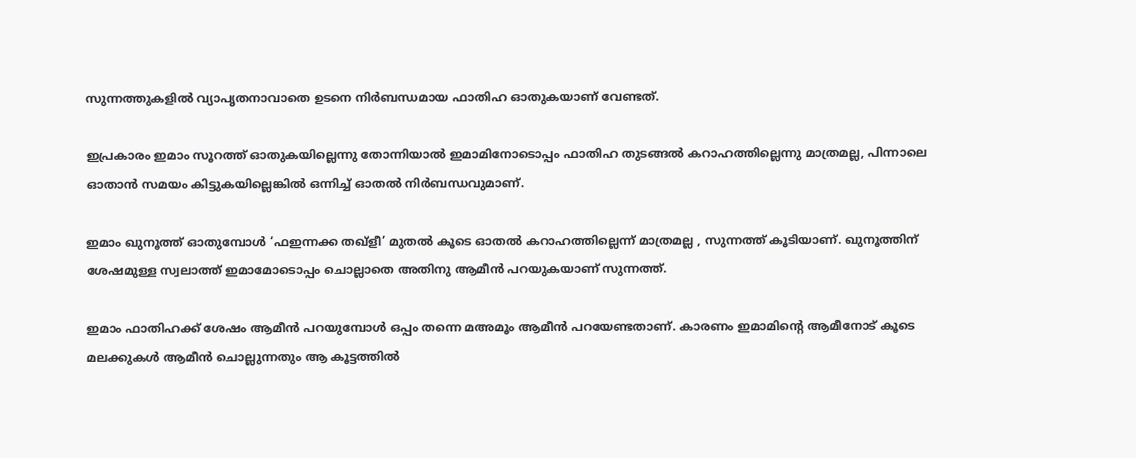സുന്നത്തുകളില്‍ വ്യാപൃതനാവാതെ ഉടനെ നിര്‍ബന്ധമായ ഫാതിഹ ഓതുകയാണ് വേണ്ടത്.

ഇപ്രകാരം ഇമാം സൂറത്ത് ഓതുകയില്ലെന്നു തോന്നിയാല്‍ ഇമാമിനോടൊപ്പം ഫാതിഹ തുടങ്ങല്‍ കറാഹത്തില്ലെന്നു മാത്രമല്ല, പിന്നാലെ ഓതാന്‍ സമയം കിട്ടുകയില്ലെങ്കില്‍ ഒന്നിച്ച് ഓതല്‍ നിര്‍ബന്ധവുമാണ്.

ഇമാം ഖുനൂത്ത് ഓതുമ്പോള്‍ ‘ഫ‌ഇന്നക്ക തഖ്‌ളീ’ മുതല്‍ കൂടെ ഓതല്‍ കറാഹത്തില്ലെന്ന് മാത്രമല്ല , സുന്നത്ത് കൂടിയാണ്. ഖുനൂത്തിന് ശേഷമുള്ള സ്വലാത്ത് ഇമാമോടൊപ്പം ചൊല്ലാതെ അതിനു ആമീന്‍ പറയുകയാണ് സുന്നത്ത്.

ഇമാം ഫാതിഹക്ക് ശേഷം ആമീന്‍ പറയുമ്പോള്‍ ഒപ്പം തന്നെ മ‌അമൂം ആമീന്‍ പറയേണ്ടതാണ്. കാരണം ഇമാമിന്റെ ആമീനോട് കൂടെ മലക്കുകള്‍ ആമീന്‍ ചൊല്ലുന്നതും ആ കൂട്ടത്തില്‍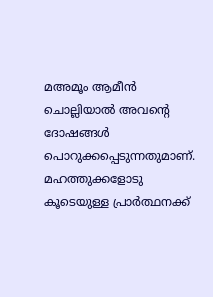മ‌അമൂം ആമീന്‍ ചൊല്ലിയാല്‍ അവന്റെ ദോഷങ്ങള്‍ പൊറുക്കപ്പെടുന്നതുമാണ്. മഹത്തുക്കളോടു കൂടെയുള്ള പ്രാര്‍ത്ഥനക്ക്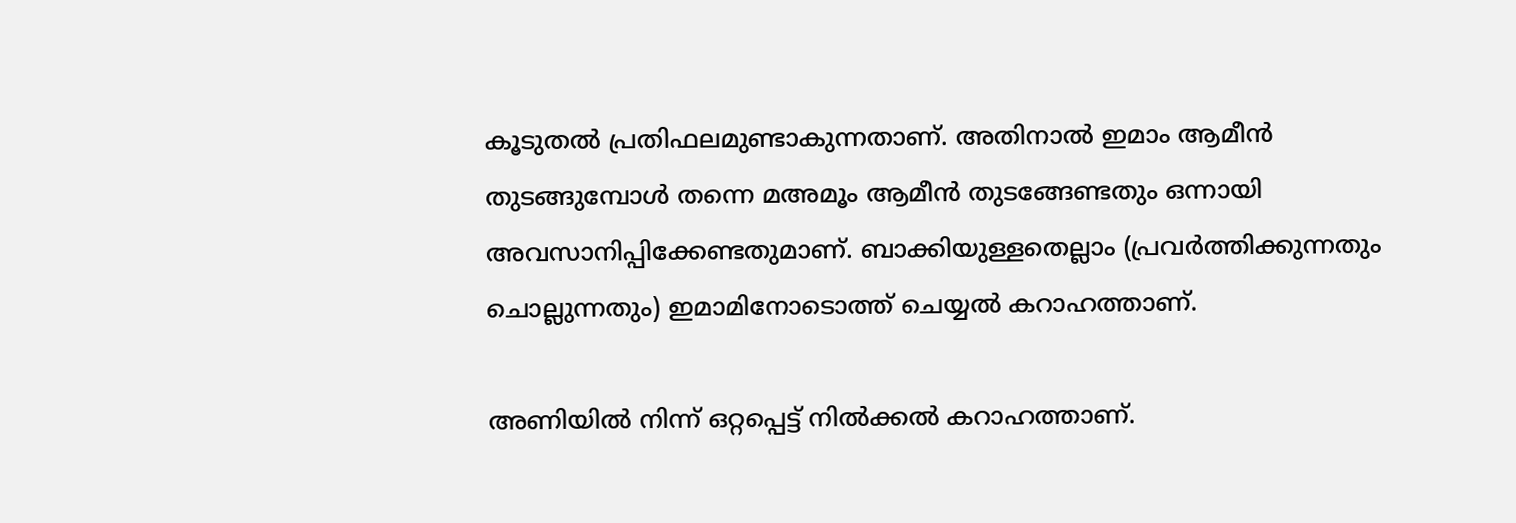കൂടുതല്‍ പ്രതിഫലമുണ്ടാകുന്നതാണ്. അതിനാല്‍ ഇമാം ആ‍മീന്‍ തുടങ്ങുമ്പോള്‍ തന്നെ മ‌അമൂം ആമീന്‍ തുടങ്ങേണ്ടതും ഒന്നായി അവസാനിപ്പിക്കേണ്ടതുമാണ്. ബാക്കിയുള്ളതെല്ലാം (പ്രവര്‍ത്തിക്കുന്നതും ചൊല്ലുന്നതും) ഇമാമിനോടൊത്ത് ചെയ്യല്‍ കറാഹത്താണ്.

അണിയില്‍ നിന്ന് ഒറ്റപ്പെട്ട് നില്‍ക്കല്‍ കറാഹത്താണ്.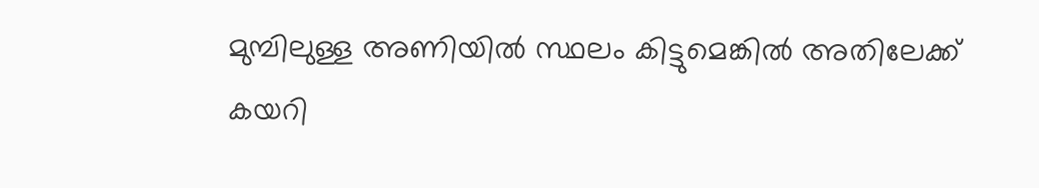മുമ്പിലുള്ള അണിയില്‍ സ്ഥലം കിട്ടുമെങ്കില്‍ അതിലേക്ക് കയറി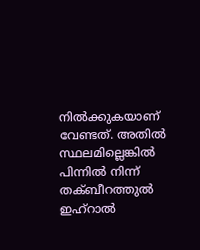നില്‍ക്കുകയാണ് വേണ്ടത്. അതില്‍ സ്ഥലമില്ലെങ്കില്‍ പിന്നില്‍ നിന്ന് തക്‍ബീറത്തുല്‍‍ ഇഹ്‌റാല്‍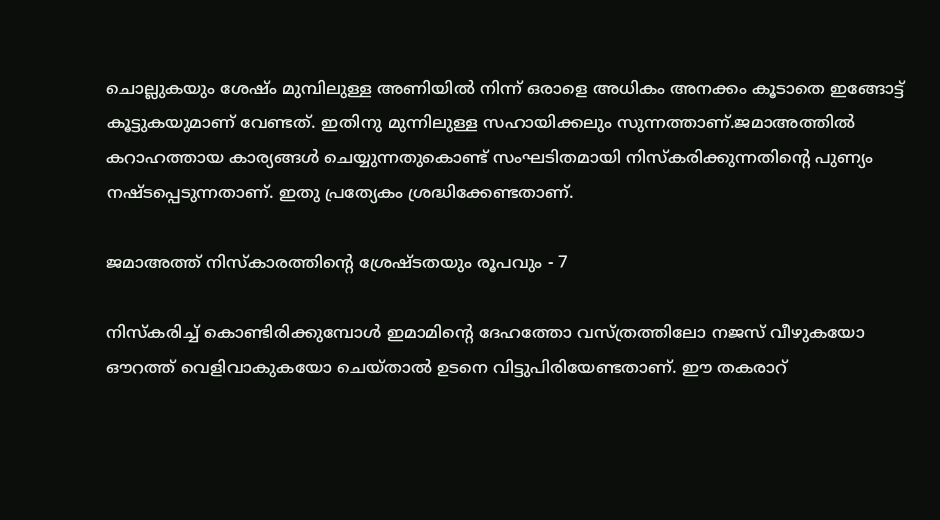ചൊല്ലുകയും ശേഷ്ം മുമ്പിലുള്ള അണിയില്‍ നിന്ന് ഒരാളെ അധികം അനക്കം കൂടാതെ ഇങ്ങോട്ട് കൂട്ടുകയുമാണ് വേണ്ടത്. ഇതിനു മുന്നിലുള്ള സഹായിക്കലും സുന്നത്താണ്.ജമാ‌അത്തില്‍ കറാഹത്തായ കാര്യങ്ങള്‍ ചെയ്യുന്നതുകൊണ്ട് സം‌ഘടിതമായി നിസ്കരിക്കുന്നതിന്റെ പുണ്യം നഷ്ടപ്പെടുന്നതാണ്. ഇതു പ്രത്യേകം ശ്രദ്ധിക്കേണ്ടതാണ്.

ജമാ‍അത്ത് നിസ്കാരത്തിന്റെ ശ്രേഷ്ടതയും രൂപവും - 7

നിസ്കരിച്ച് കൊണ്ടിരിക്കുമ്പോള്‍ ഇമാമിന്റെ ദേഹത്തോ വസ്ത്രത്തിലോ നജസ് വീഴുകയോ ഔറത്ത് വെളിവാകുകയോ ചെയ്താല്‍ ഉടനെ വിട്ടുപിരിയേണ്ടതാണ്. ഈ തകരാറ്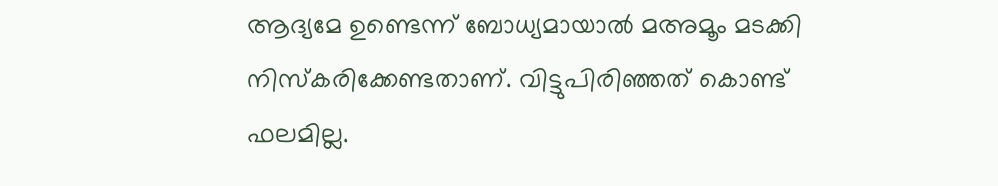ആദ്യമേ ഉണ്ടെന്ന് ബോധ്യമായാല്‍ മ‌അമൂം മടക്കി നിസ്കരിക്കേണ്ടതാണ്. വിട്ടുപിരിഞ്ഞത് കൊണ്ട് ഫലമില്ല.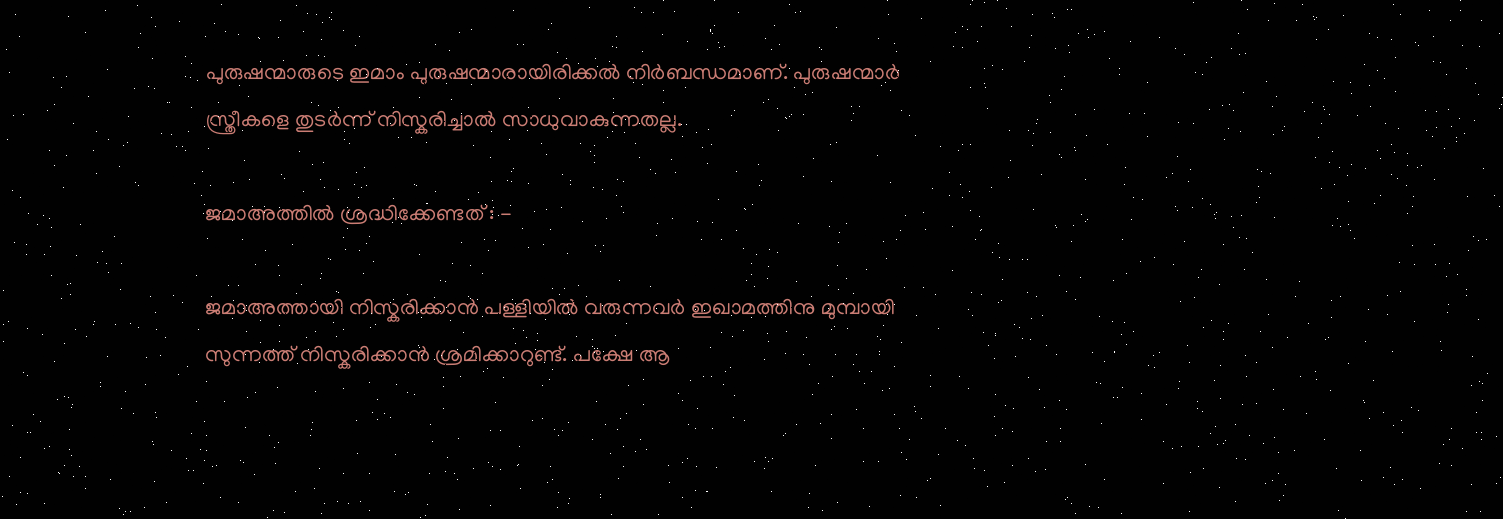പുരുഷന്മാരുടെ ഇമാം പുരുഷന്മാരായിരിക്കല്‍ നിര്‍ബന്ധമാണ്. പുരുഷന്മാര്‍ സ്ത്രീകളെ തുടര്‍ന്ന് നിസ്കരിച്ചാല്‍ സാധുവാകുന്നതല്ല.

ജമാ‌അത്തില്‍ ശ്രദ്ധിക്കേണ്ടത് : -

ജമാ‌അത്തായി നിസ്കരിക്കാന്‍ പള്ളിയില്‍ വരുന്നവര്‍ ഇഖാമത്തിനു മുമ്പായി സുന്നത്ത് നിസ്കരിക്കാന്‍ ശ്രമിക്കാറുണ്ട്. പക്ഷേ ആ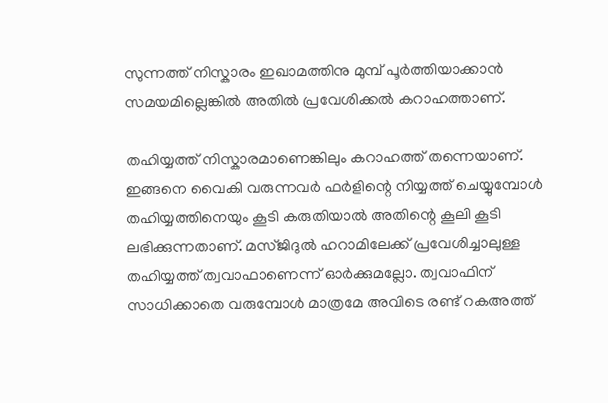സുന്നത്ത് നിസ്കാരം ഇഖാമത്തിനു മുമ്പ് പൂര്‍ത്തിയാക്കാന്‍ സമയമില്ലെങ്കില്‍ അതില്‍ പ്രവേശിക്കല്‍ കറാഹത്താണ്.

തഹിയ്യത്ത് നിസ്കാരമാണെങ്കിലും കറാഹത്ത് തന്നെയാണ്. ഇങ്ങനെ വൈകി വരുന്നവര്‍ ഫര്‍ളിന്റെ നിയ്യത്ത് ചെയ്യുമ്പോള്‍ തഹിയ്യത്തിനെയും കൂടി കരുതിയാല്‍ അതിന്റെ കൂലി കൂടി ലഭിക്കുന്നതാണ്. മസ്‌ജിദുല്‍ ഹറാമിലേക്ക് പ്രവേശിച്ചാലുള്ള തഹിയ്യത്ത് ത്വവാഫാണെന്ന് ഓര്‍ക്കുമല്ലോ. ത്വവാഫിന് സാധിക്കാതെ വരുമ്പോള്‍ മാത്രമേ അവിടെ രണ്ട് റക‌അത്ത്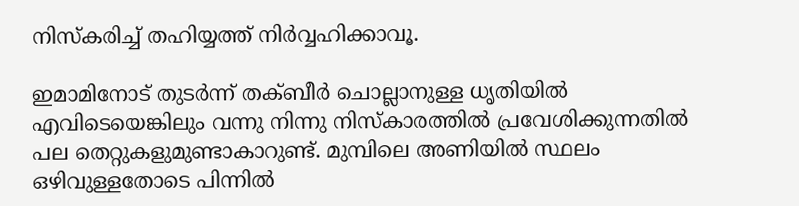നിസ്കരിച്ച് തഹിയ്യത്ത് നിര്‍വ്വഹിക്കാവൂ.

ഇമാമിനോട് തുടര്‍ന്ന് തക്‍ബീര്‍ ചൊല്ലാനുള്ള ധൃതിയില്‍ എവിടെയെങ്കിലും വന്നു നിന്നു നിസ്കാരത്തില്‍ പ്രവേശിക്കുന്നതില്‍ പല തെറ്റുകളുമുണ്ടാകാറുണ്ട്. മുമ്പിലെ അണിയില്‍ സ്ഥലം ഒഴിവുള്ളതോടെ പിന്നില്‍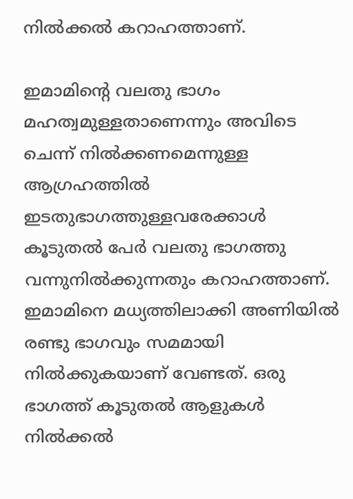നില്‍ക്കല്‍ കറാഹത്താണ്.

ഇമാമിന്റെ വലതു ഭാഗം മഹത്വമുള്ളതാണെന്നും അവിടെ ചെന്ന് നില്‍‌ക്കണമെന്നുള്ള ആഗ്രഹത്തില്‍ ഇടതുഭാഗത്തുള്ളവരേക്കാള്‍ കൂടുതല്‍ പേര്‍ വലതു ഭാഗത്തു വന്നുനില്‍ക്കുന്നതും കറാഹത്താണ്. ഇമാമിനെ മധ്യത്തിലാക്കി അണിയില്‍ രണ്ടു ഭാഗവും സമമായി നില്‍ക്കുകയാണ് വേണ്ടത്. ഒരു ഭാഗത്ത് കൂടുതല്‍ ആളുകള്‍ നില്‍ക്കല്‍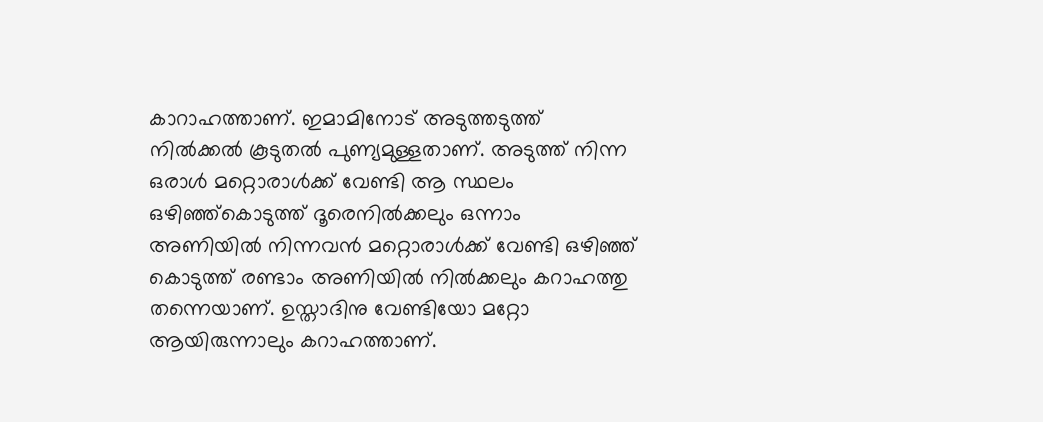കാറാഹത്താണ്. ഇമാമിനോട് അടുത്തടുത്ത് നില്‍ക്കല്‍ കൂടുതല്‍ പുണ്യമുള്ളതാണ്. അടുത്ത് നിന്ന ഒരാള്‍ മറ്റൊരാള്‍ക്ക് വേണ്ടി ആ സ്ഥലം ഒഴിഞ്ഞ്കൊടുത്ത് ദൂരെനില്‍ക്കലും ഒന്നാം അണിയില്‍ നിന്നവന്‍ മറ്റൊരാള്‍ക്ക് വേണ്ടി ഒഴിഞ്ഞ് കൊടുത്ത് രണ്ടാം അണിയില്‍ നില്‍ക്കലും കറാഹത്തു തന്നെയാണ്. ഉസ്താദിനു വേണ്ടിയോ മറ്റോ ആയിരുന്നാലും കറാ‍ഹത്താണ്.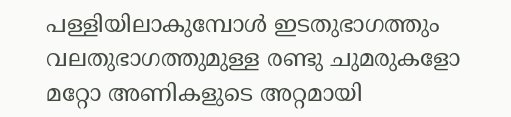പള്ളിയിലാകുമ്പോള്‍ ഇടതുഭാഗത്തും വലതുഭാഗത്തുമുള്ള രണ്ടു ചുമരുകളോ മറ്റോ അണികളുടെ അറ്റമായി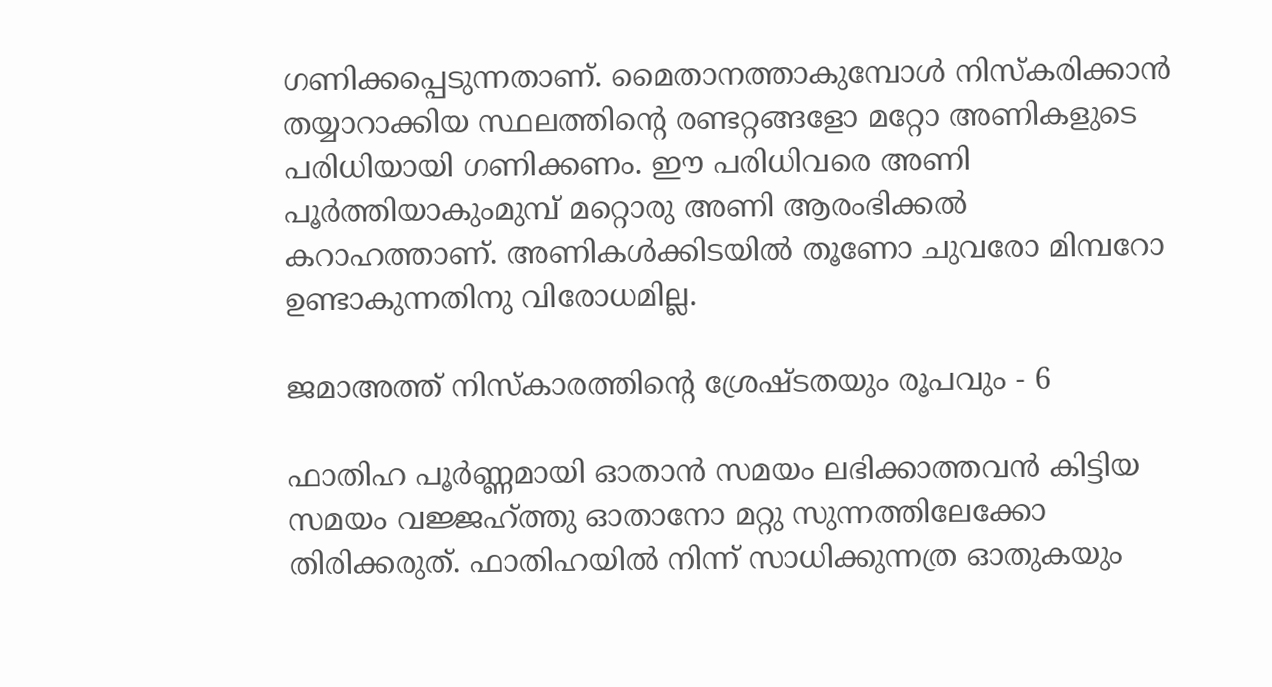ഗണിക്കപ്പെടുന്നതാണ്. മൈതാനത്താകുമ്പോള്‍ നിസ്കരിക്കാന്‍ തയ്യാറാക്കിയ സ്ഥലത്തിന്റെ രണ്ടറ്റങ്ങളോ മറ്റോ അണികളുടെ പരിധിയായി ഗണിക്കണം. ഈ പരിധിവരെ അണി പൂര്‍ത്തിയാകും‌മുമ്പ് മറ്റൊരു അണി ആരം‌ഭിക്കല്‍ കറാഹത്താണ്. അണികള്‍ക്കിടയില്‍ തൂണോ ചുവരോ മിമ്പറോ ഉണ്ടാകുന്നതിനു വിരോധമില്ല.

ജമാ‍അത്ത് നിസ്കാരത്തിന്റെ ശ്രേഷ്ടതയും രൂപവും - 6

ഫാതിഹ പൂര്‍ണ്ണമായി ഓതാന്‍ സമയം ലഭിക്കാത്തവന്‍ കിട്ടിയ സമയം വജ്ജഹ്‌ത്തു ഓതാനോ മറ്റു സുന്നത്തിലേക്കോ തിരിക്കരുത്. ഫാതിഹയില്‍ നിന്ന് സാധിക്കുന്നത്ര ഓതുകയും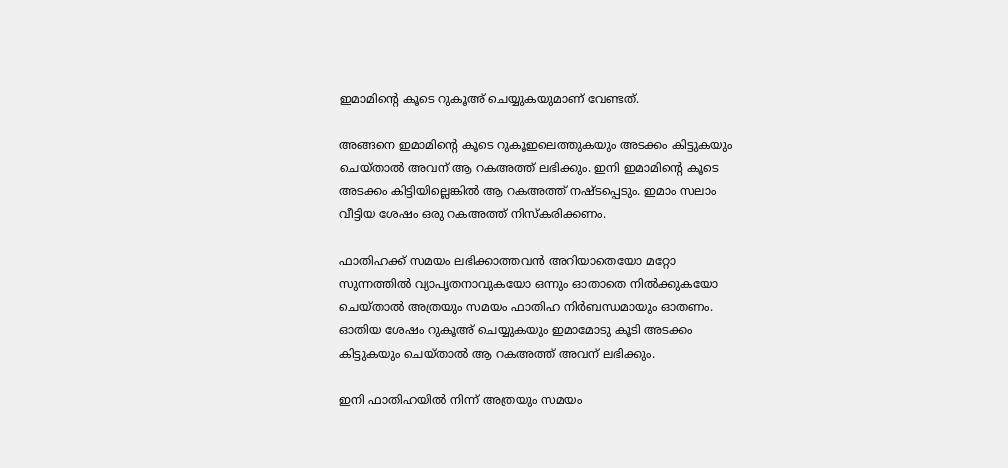ഇമാമിന്റെ കൂടെ റുകൂഅ് ചെയ്യുകയുമാണ് വേണ്ടത്.

അങ്ങനെ ഇമാമിന്റെ കൂടെ റുകൂഇലെത്തുകയും അടക്കം കിട്ടുകയും ചെയ്താല്‍ അവന് ആ റക‌അത്ത് ലഭിക്കും. ഇനി ഇമാമിന്റെ കൂടെ അടക്കം കിട്ടിയില്ലെങ്കില്‍ ആ റക‌അത്ത് നഷ്ടപ്പെടും. ഇമാം സലാം വീട്ടിയ ശേഷം ഒരു റക‌അത്ത് നിസ്കരിക്കണം.

ഫാതിഹക്ക് സമയം ലഭിക്കാത്തവന്‍ അറിയാതെയോ മറ്റോ സുന്നത്തില്‍ വ്യാപൃതനാവുകയോ ഒന്നും ഓതാതെ നില്‍‌ക്കുകയോ ചെയ്താല്‍ അത്രയും സമയം ഫാതിഹ നിര്‍ബന്ധമായും ഓതണം. ഓതിയ ശേഷം റുകൂഅ് ചെയ്യുകയും ഇമാമോടു കൂടി അടക്കം കിട്ടുകയും ചെയ്താല്‍ ആ റക‌അത്ത് അവന് ലഭിക്കും.

ഇനി ഫാതിഹയില്‍ നിന്ന് അത്രയും സമയം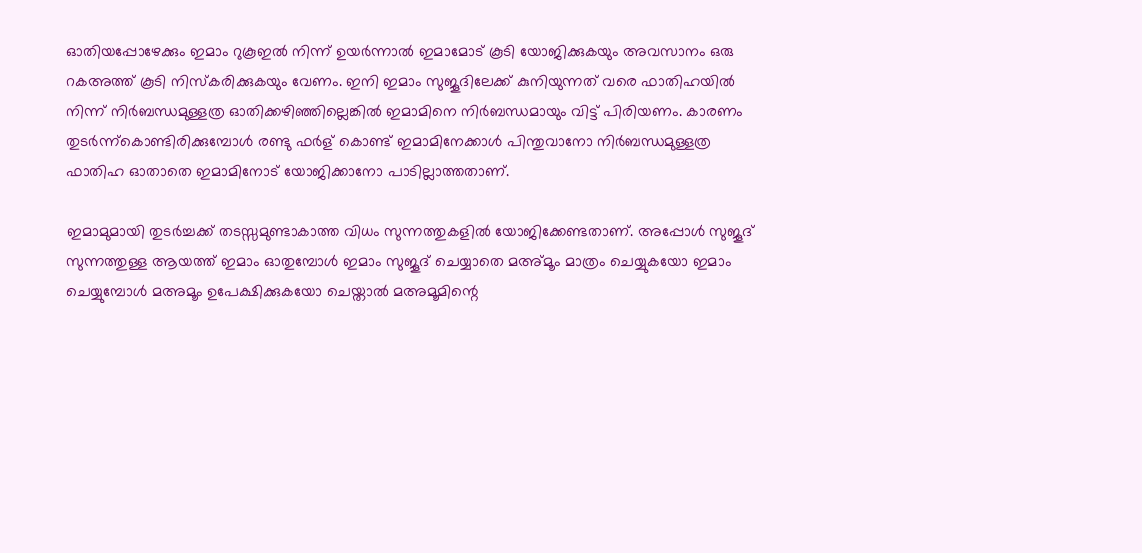ഓതിയപ്പോഴേക്കും ഇമാം റുകൂ‌ഇല്‍ നിന്ന് ഉയര്‍ന്നാല്‍ ഇമാമോട് കൂടി യോജിക്കുകയും അവസാനം ഒരു റക‌അത്ത് കൂടി നിസ്കരിക്കുകയും വേണം. ഇനി ഇമാം സുജൂദിലേക്ക് കുനിയുന്നത് വരെ ഫാതിഹയില്‍ നിന്ന് നിര്‍ബന്ധമുള്ളത്ര ഓതിക്കഴിഞ്ഞില്ലെങ്കില്‍ ഇമാമിനെ നിര്‍ബന്ധമായും വിട്ട് പിരിയണം. കാരണം തുടര്‍ന്ന്കൊണ്ടിരിക്കുമ്പോള്‍ രണ്ടു ഫര്‍ള് കൊണ്ട് ഇമാമിനേക്കാള്‍ പിന്തുവാനോ നിര്‍ബന്ധമുള്ളത്ര ഫാതിഹ ഓതാതെ ഇമാമിനോട് യോജിക്കാനോ പാടില്ലാത്തതാണ്.

ഇമാമുമായി തുടര്‍ച്ചക്ക് തടസ്സമുണ്ടാകാത്ത വിധം സുന്നത്തുകളില്‍ യോജിക്കേണ്ടതാണ്. അപ്പോള്‍ സുജൂദ് സുന്നത്തുള്ള ആയത്ത് ഇമാം ഓതുമ്പോള്‍ ഇമാം സുജൂദ് ചെയ്യാതെ മ‌അ്മൂം മാത്രം ചെയ്യുകയോ ഇമാം ചെയ്യുമ്പോള്‍ മ‌അമൂം ഉപേക്ഷിക്കുകയോ ചെയ്താല്‍ മ‌അമൂമിന്റെ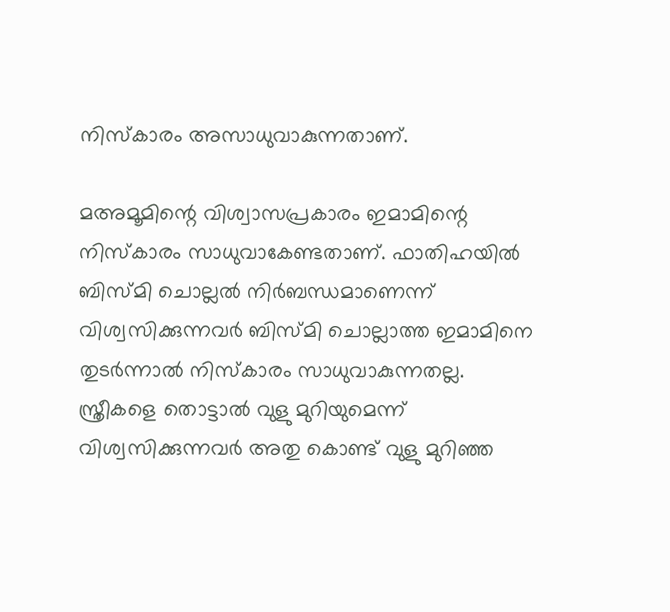നിസ്കാരം അസാധുവാകുന്നതാണ്.

മ‌അമൂമിന്റെ വിശ്വാസപ്രകാരം ഇമാമിന്റെ നിസ്കാരം സാധുവാകേണ്ടതാണ്. ഫാതിഹയില്‍ ബിസ്മി ചൊല്ലല്‍ നിര്‍ബന്ധമാണെന്ന് വിശ്വസിക്കുന്നവര്‍ ബിസ്മി ചൊല്ലാത്ത ഇമാമിനെ തുടര്‍ന്നാല്‍ നിസ്കാരം സാധുവാകുന്നതല്ല. സ്ത്രീകളെ തൊട്ടാല്‍ വുളു മുറിയുമെന്ന് വിശ്വസിക്കുന്നവര്‍ അതു കൊണ്ട് വുളു മുറിഞ്ഞ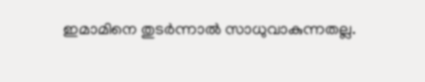ഇമാമിനെ തുടര്‍ന്നാല്‍ സാധുവാകുന്നതല്ല.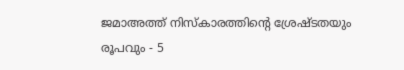ജമാ‍അത്ത് നിസ്കാരത്തിന്റെ ശ്രേഷ്ടതയും രൂപവും - 5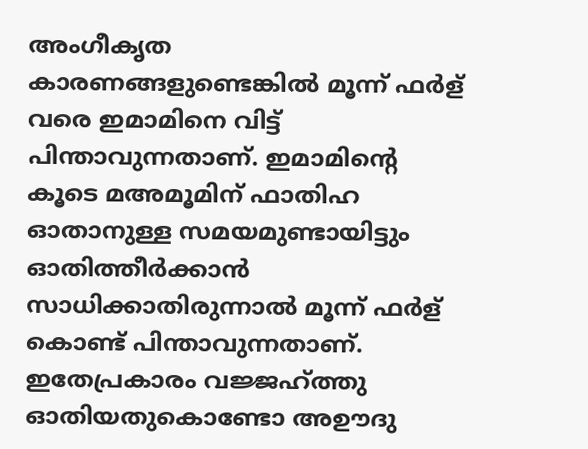അം‌ഗീകൃത കാരണങ്ങളുണ്ടെങ്കില്‍ മൂന്ന് ഫര്‍ള് വരെ ഇമാമിനെ വിട്ട് പിന്താവുന്നതാണ്. ഇമാമിന്റെ കൂടെ മ‌അമൂമിന് ഫാതിഹ ഓതാനുള്ള സമയമുണ്ടായിട്ടും ഓതിത്തീര്‍ക്കാന്‍ സാധിക്കാതിരുന്നാല്‍ മൂന്ന് ഫര്‍ള് കൊണ്ട് പിന്താവുന്നതാണ്. ഇതേപ്രകാരം വജ്ജഹ്‌ത്തു ഓതിയതുകൊണ്ടോ അ‌ഊദു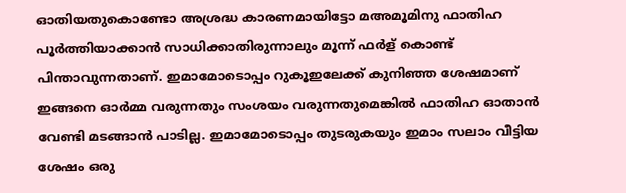ഓതിയതുകൊണ്ടോ അശ്രദ്ധ കാരണമായിട്ടോ മ‌അമൂമിനു ഫാതിഹ പൂര്‍ത്തിയാക്കാന്‍ സാധിക്കാതിരുന്നാലും മൂന്ന് ഫര്‍ള് കൊണ്ട് പിന്താവുന്നതാണ്. ഇമാമോടൊപ്പം റുകൂ‌ഇലേക്ക് കുനിഞ്ഞ ശേഷമാണ് ഇങ്ങനെ ഓര്‍മ്മ വരുന്നതും സം‌ശയം വരുന്നതുമെങ്കില്‍ ഫാതിഹ ഓതാന്‍ വേണ്ടി മടങ്ങാന്‍ പാടില്ല. ഇമാമോടൊപ്പം തുടരുകയും ഇമാം സലാം വീട്ടിയ ശേഷം ഒരു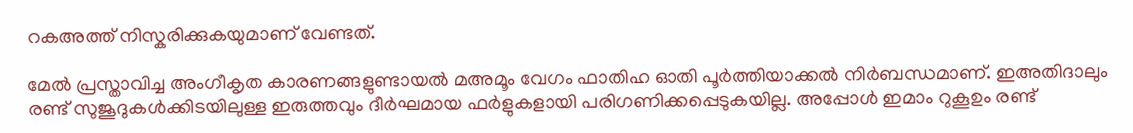റക‌അത്ത് നിസ്കരിക്കുകയുമാണ് വേണ്ടത്.

മേല്‍ പ്രസ്താവിച്ച അം‌ഗീകൃത കാരണങ്ങളുണ്ടായല്‍ മ‌അമൂം വേഗം ഫാതിഹ ഓതി പൂര്‍ത്തിയാക്കല്‍ നിര്‍ബന്ധമാണ്. ഇഅ‌തിദാലും രണ്ട് സുജൂദുകള്‍ക്കിടയിലുള്ള ഇരുത്തവും ദീര്‍ഘമായ ഫര്‍ളുകളായി പരിഗണിക്കപ്പെടുകയില്ല. അപ്പോള്‍ ഇമാം റുകൂ‌ഉം രണ്ട്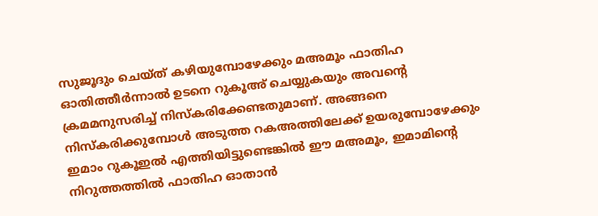സുജൂദും ചെയ്ത് കഴിയുമ്പോഴേക്കും മ‌അമൂം ഫാതിഹ ഓതിത്തീര്‍ന്നാല്‍ ഉടനെ റുകൂഅ് ചെയ്യുകയും അവന്റെ ക്രമമനുസരിച്ച് നിസ്കരിക്കേണ്ടതുമാണ്. അങ്ങനെ നിസ്കരിക്കുമ്പോള്‍ അടുത്ത റക‌അത്തിലേക്ക് ഉയരുമ്പോഴേക്കും ഇമാം റുകൂഇല്‍ എത്തിയിട്ടുണ്ടെങ്കില്‍ ഈ മ‌അമൂം, ഇമാമിന്റെ നിറു‍ത്തത്തില്‍ ഫാതിഹ ഓതാന്‍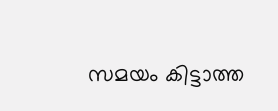സമയം കിട്ടാത്ത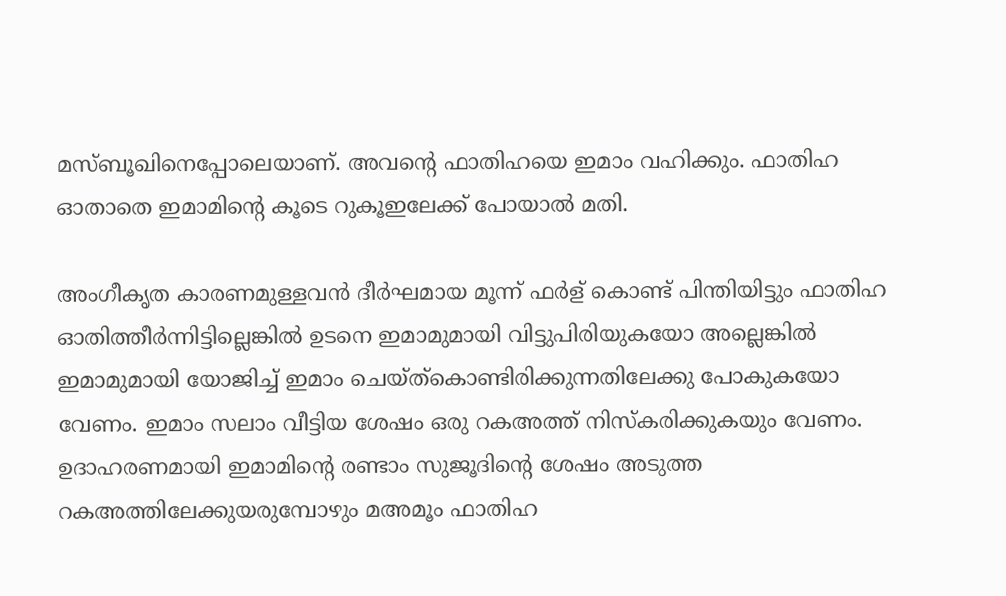മസ്‌ബൂഖിനെപ്പോലെയാണ്. അവന്റെ ഫാതിഹയെ ഇമാം വഹിക്കും. ഫാതിഹ ഓതാതെ ഇമാമിന്റെ കൂടെ റുകൂ‌ഇലേക്ക് പോയാല്‍ മതി.

അം‌ഗീകൃത കാരണമുള്ളവന്‍ ദീര്‍ഘമായ മൂന്ന് ഫര്‍ള് കൊണ്ട് പിന്തിയിട്ടും ഫാതിഹ ഓതിത്തീര്‍ന്നിട്ടില്ലെങ്കില്‍ ഉടനെ ഇമാമുമായി വിട്ടുപിരിയുകയോ അല്ലെങ്കില്‍ ഇമാമുമായി യോജിച്ച് ഇമാം ചെയ്ത്കൊണ്ടിരിക്കുന്നതിലേക്കു പോകുകയോ വേണം. ഇമാം സലാം വീട്ടിയ ശേഷം ഒരു റക‌അത്ത് നിസ്കരിക്കുകയും വേണം. ഉദാഹരണമായി ഇമാമിന്റെ രണ്ടാം സുജൂദിന്റെ ശേഷം അടുത്ത റക‌അത്തിലേക്കുയരുമ്പോഴും മ‌അമൂം ഫാതിഹ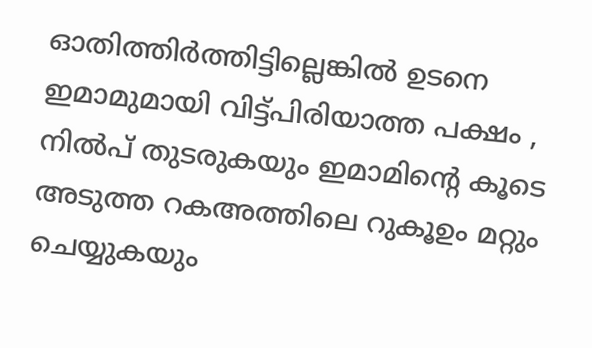ഓതിത്തിര്‍ത്തിട്ടില്ലെങ്കില്‍ ഉടനെ ഇമാമുമായി വിട്ട്പിരിയാത്ത പക്ഷം , നില്‍‌പ് തുടരുകയും ഇമാമിന്റെ കൂടെ അടുത്ത റക‌അത്തിലെ റുകൂ‌ഉം മറ്റും ചെയ്യുകയും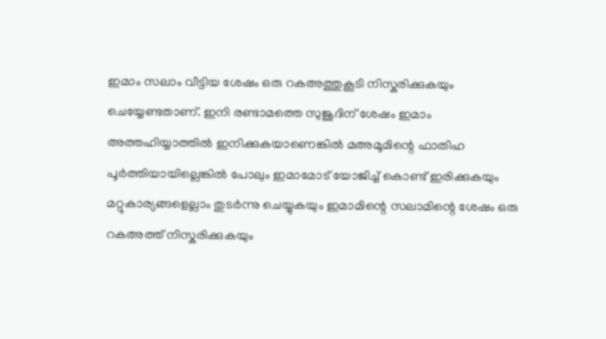ഇമാം സലാം വീട്ടിയ ശേഷം ഒരു റക‌അത്തുകൂടി നിസ്കരിക്കുകയും ചെയ്യേണ്ടതാണ്. ഇനി രണ്ടാമത്തെ സുജൂദിന് ശേഷം ഇമാം അത്തഹിയ്യാത്തില്‍ ഇനിക്കുകയാണെങ്കില്‍ മ‌അമൂമിന്റെ ഫാതിഹ പൂര്‍ത്തിയായില്ലെങ്കില്‍ പോലും ഇമാമോട് യോജിച്ച് കൊണ്ട് ഇരിക്കുകയും മറ്റുകാര്യങ്ങളെല്ലാം തുടര്‍ന്നു ചെയ്യുകയും ഇമാമിന്റെ സലാമിന്റെ ശേഷം ഒരു റക‌അത്ത് നിസ്കരിക്കുകയും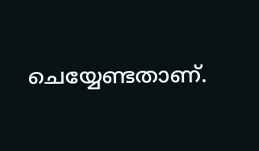ചെയ്യേണ്ടതാണ്.